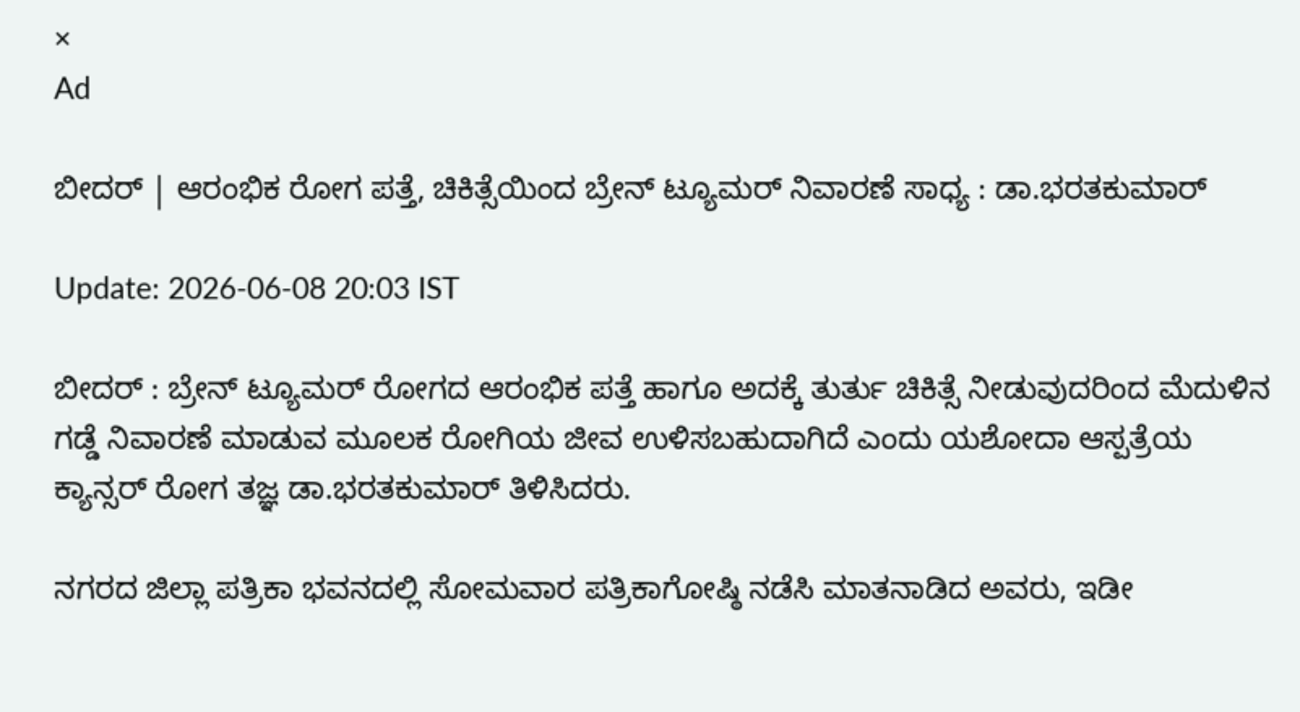×
Ad

ಬೀದರ್ | ಆರಂಭಿಕ ರೋಗ ಪತ್ತೆ, ಚಿಕಿತ್ಸೆಯಿಂದ ಬ್ರೇನ್ ಟ್ಯೂಮರ್ ನಿವಾರಣೆ ಸಾಧ್ಯ : ಡಾ.ಭರತಕುಮಾರ್

Update: 2026-06-08 20:03 IST

ಬೀದರ್ : ಬ್ರೇನ್ ಟ್ಯೂಮರ್ ರೋಗದ ಆರಂಭಿಕ ಪತ್ತೆ ಹಾಗೂ ಅದಕ್ಕೆ ತುರ್ತು ಚಿಕಿತ್ಸೆ ನೀಡುವುದರಿಂದ ಮೆದುಳಿನ ಗಡ್ಡೆ ನಿವಾರಣೆ ಮಾಡುವ ಮೂಲಕ ರೋಗಿಯ ಜೀವ ಉಳಿಸಬಹುದಾಗಿದೆ ಎಂದು ಯಶೋದಾ ಆಸ್ಪತ್ರೆಯ ಕ್ಯಾನ್ಸರ್ ರೋಗ ತಜ್ಞ ಡಾ.ಭರತಕುಮಾರ್ ತಿಳಿಸಿದರು.

ನಗರದ ಜಿಲ್ಲಾ ಪತ್ರಿಕಾ ಭವನದಲ್ಲಿ ಸೋಮವಾರ ಪತ್ರಿಕಾಗೋಷ್ಠಿ ನಡೆಸಿ ಮಾತನಾಡಿದ ಅವರು, ಇಡೀ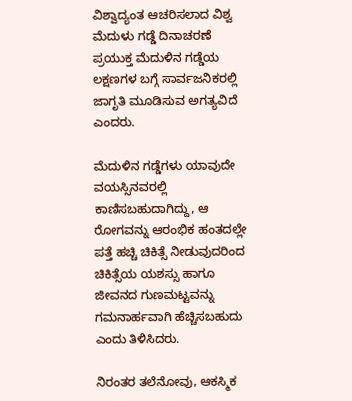ವಿಶ್ವಾದ್ಯಂತ ಆಚರಿಸಲಾದ ವಿಶ್ವ ಮೆದುಳು ಗಡ್ಡೆ ದಿನಾಚರಣೆ ಪ್ರಯುಕ್ತ ಮೆದುಳಿನ ಗಡ್ಡೆಯ ಲಕ್ಷಣಗಳ ಬಗ್ಗೆ ಸಾರ್ವಜನಿಕರಲ್ಲಿ ಜಾಗೃತಿ ಮೂಡಿಸುವ ಅಗತ್ಯವಿದೆ ಎಂದರು.

ಮೆದುಳಿನ ಗಡ್ಡೆಗಳು ಯಾವುದೇ ವಯಸ್ಸಿನವರಲ್ಲಿ ಕಾಣಿಸಬಹುದಾಗಿದ್ದು, ಆ ರೋಗವನ್ನು ಆರಂಭಿಕ ಹಂತದಲ್ಲೇ ಪತ್ತೆ ಹಚ್ಚಿ ಚಿಕಿತ್ಸೆ ನೀಡುವುದರಿಂದ ಚಿಕಿತ್ಸೆಯ ಯಶಸ್ಸು ಹಾಗೂ ಜೀವನದ ಗುಣಮಟ್ಟವನ್ನು ಗಮನಾರ್ಹವಾಗಿ ಹೆಚ್ಚಿಸಬಹುದು ಎಂದು ತಿಳಿಸಿದರು.

ನಿರಂತರ ತಲೆನೋವು, ಆಕಸ್ಮಿಕ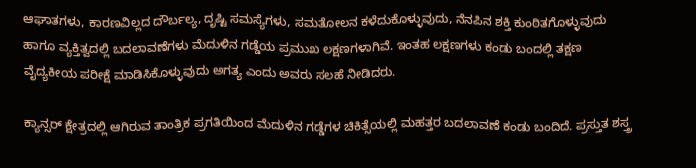ಆಘಾತಗಳು, ಕಾರಣವಿಲ್ಲದ ದೌರ್ಬಲ್ಯ, ದೃಷ್ಟಿ ಸಮಸ್ಯೆಗಳು, ಸಮತೋಲನ ಕಳೆದುಕೊಳ್ಳುವುದು, ನೆನಪಿನ ಶಕ್ತಿ ಕುಂಠಿತಗೊಳ್ಳುವುದು ಹಾಗೂ ವ್ಯಕ್ತಿತ್ವದಲ್ಲಿ ಬದಲಾವಣೆಗಳು ಮೆದುಳಿನ ಗಡ್ಡೆಯ ಪ್ರಮುಖ ಲಕ್ಷಣಗಳಾಗಿವೆ. ಇಂತಹ ಲಕ್ಷಣಗಳು ಕಂಡು ಬಂದಲ್ಲಿ ತಕ್ಷಣ ವೈದ್ಯಕೀಯ ಪರೀಕ್ಷೆ ಮಾಡಿಸಿಕೊಳ್ಳುವುದು ಅಗತ್ಯ ಎಂದು ಅವರು ಸಲಹೆ ನೀಡಿದರು.

ಕ್ಯಾನ್ಸರ್ ಕ್ಷೇತ್ರದಲ್ಲಿ ಆಗಿರುವ ತಾಂತ್ರಿಕ ಪ್ರಗತಿಯಿಂದ ಮೆದುಳಿನ ಗಡ್ಡೆಗಳ ಚಿಕಿತ್ಸೆಯಲ್ಲಿ ಮಹತ್ತರ ಬದಲಾವಣೆ ಕಂಡು ಬಂದಿದೆ. ಪ್ರಸ್ತುತ ಶಸ್ತ್ರ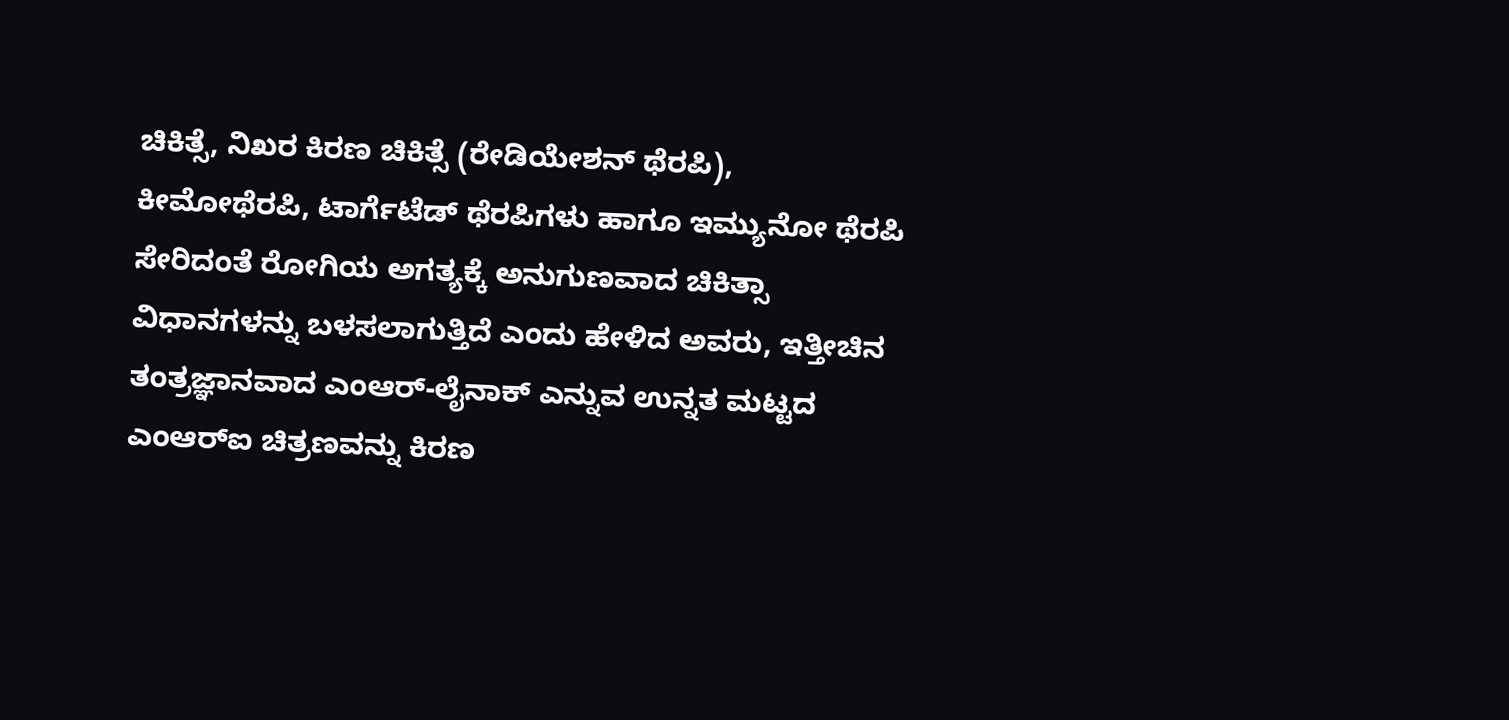ಚಿಕಿತ್ಸೆ, ನಿಖರ ಕಿರಣ ಚಿಕಿತ್ಸೆ (ರೇಡಿಯೇಶನ್ ಥೆರಪಿ), ಕೀಮೋಥೆರಪಿ, ಟಾರ್ಗೆಟೆಡ್ ಥೆರಪಿಗಳು ಹಾಗೂ ಇಮ್ಯುನೋ ಥೆರಪಿ ಸೇರಿದಂತೆ ರೋಗಿಯ ಅಗತ್ಯಕ್ಕೆ ಅನುಗುಣವಾದ ಚಿಕಿತ್ಸಾ ವಿಧಾನಗಳನ್ನು ಬಳಸಲಾಗುತ್ತಿದೆ ಎಂದು ಹೇಳಿದ ಅವರು, ಇತ್ತೀಚಿನ ತಂತ್ರಜ್ಞಾನವಾದ ಎಂಆರ್-ಲೈನಾಕ್ ಎನ್ನುವ ಉನ್ನತ ಮಟ್ಟದ ಎಂಆರ್‌ಐ ಚಿತ್ರಣವನ್ನು ಕಿರಣ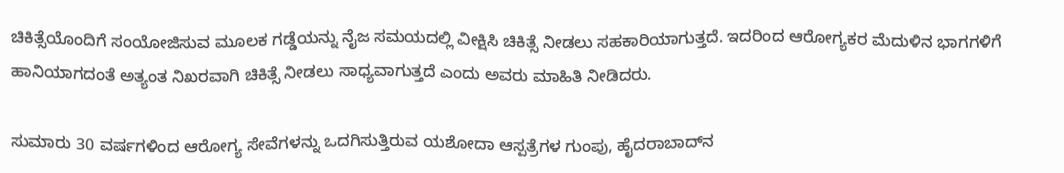ಚಿಕಿತ್ಸೆಯೊಂದಿಗೆ ಸಂಯೋಜಿಸುವ ಮೂಲಕ ಗಡ್ಡೆಯನ್ನು ನೈಜ ಸಮಯದಲ್ಲಿ ವೀಕ್ಷಿಸಿ ಚಿಕಿತ್ಸೆ ನೀಡಲು ಸಹಕಾರಿಯಾಗುತ್ತದೆ. ಇದರಿಂದ ಆರೋಗ್ಯಕರ ಮೆದುಳಿನ ಭಾಗಗಳಿಗೆ ಹಾನಿಯಾಗದಂತೆ ಅತ್ಯಂತ ನಿಖರವಾಗಿ ಚಿಕಿತ್ಸೆ ನೀಡಲು ಸಾಧ್ಯವಾಗುತ್ತದೆ ಎಂದು ಅವರು ಮಾಹಿತಿ ನೀಡಿದರು.

ಸುಮಾರು 30 ವರ್ಷಗಳಿಂದ ಆರೋಗ್ಯ ಸೇವೆಗಳನ್ನು ಒದಗಿಸುತ್ತಿರುವ ಯಶೋದಾ ಆಸ್ಪತ್ರೆಗಳ ಗುಂಪು, ಹೈದರಾಬಾದ್‌ನ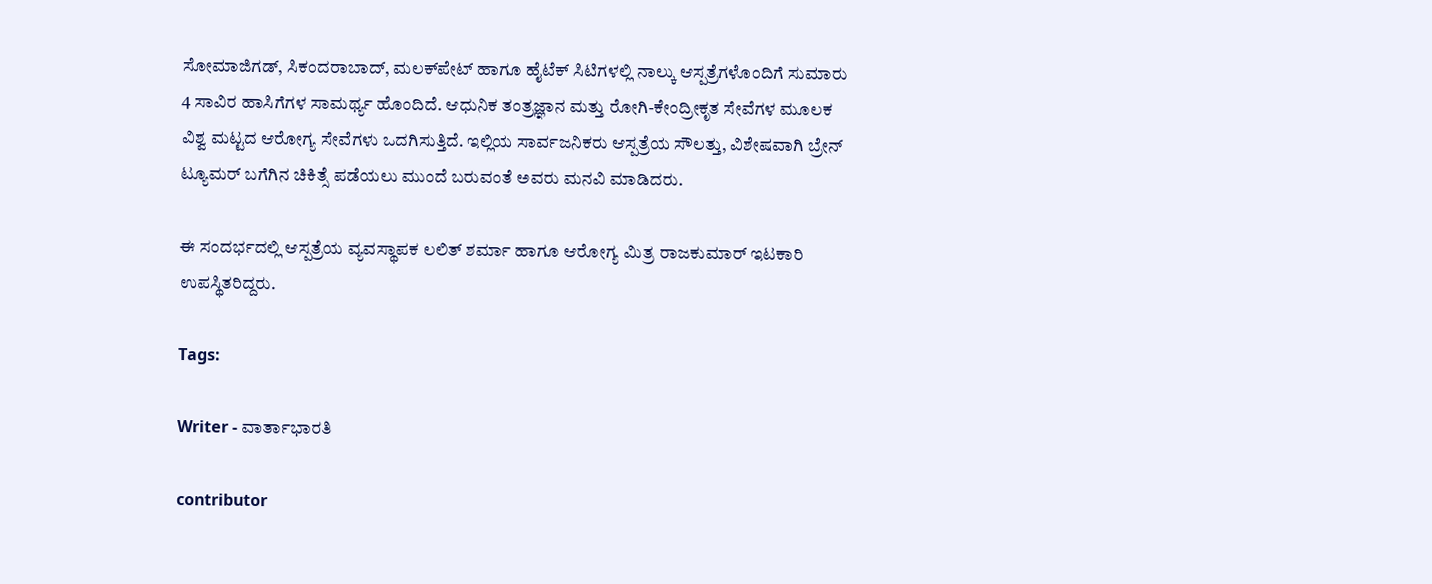ಸೋಮಾಜಿಗಡ್, ಸಿಕಂದರಾಬಾದ್, ಮಲಕ್‌ಪೇಟ್ ಹಾಗೂ ಹೈಟೆಕ್ ಸಿಟಿಗಳಲ್ಲಿ ನಾಲ್ಕು ಆಸ್ಪತ್ರೆಗಳೊಂದಿಗೆ ಸುಮಾರು 4 ಸಾವಿರ ಹಾಸಿಗೆಗಳ ಸಾಮರ್ಥ್ಯ ಹೊಂದಿದೆ. ಆಧುನಿಕ ತಂತ್ರಜ್ಞಾನ ಮತ್ತು ರೋಗಿ-ಕೇಂದ್ರೀಕೃತ ಸೇವೆಗಳ ಮೂಲಕ ವಿಶ್ವ ಮಟ್ಟದ ಆರೋಗ್ಯ ಸೇವೆಗಳು ಒದಗಿಸುತ್ತಿದೆ. ಇಲ್ಲಿಯ ಸಾರ್ವಜನಿಕರು ಆಸ್ಪತ್ರೆಯ ಸೌಲತ್ತು, ವಿಶೇಷವಾಗಿ ಬ್ರೇನ್ ಟ್ಯೂಮರ್ ಬಗೆಗಿನ ಚಿಕಿತ್ಸೆ ಪಡೆಯಲು ಮುಂದೆ ಬರುವಂತೆ ಅವರು ಮನವಿ ಮಾಡಿದರು.

ಈ ಸಂದರ್ಭದಲ್ಲಿ ಆಸ್ಪತ್ರೆಯ ವ್ಯವಸ್ಥಾಪಕ ಲಲಿತ್ ಶರ್ಮಾ ಹಾಗೂ ಆರೋಗ್ಯ ಮಿತ್ರ ರಾಜಕುಮಾರ್ ಇಟಕಾರಿ ಉಪಸ್ಥಿತರಿದ್ದರು.

Tags:

Writer - ವಾರ್ತಾಭಾರತಿ

contributor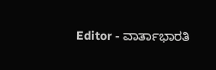Editor - ವಾರ್ತಾಭಾರತಿ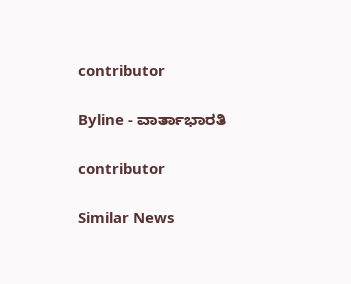contributor

Byline - ವಾರ್ತಾಭಾರತಿ

contributor

Similar News